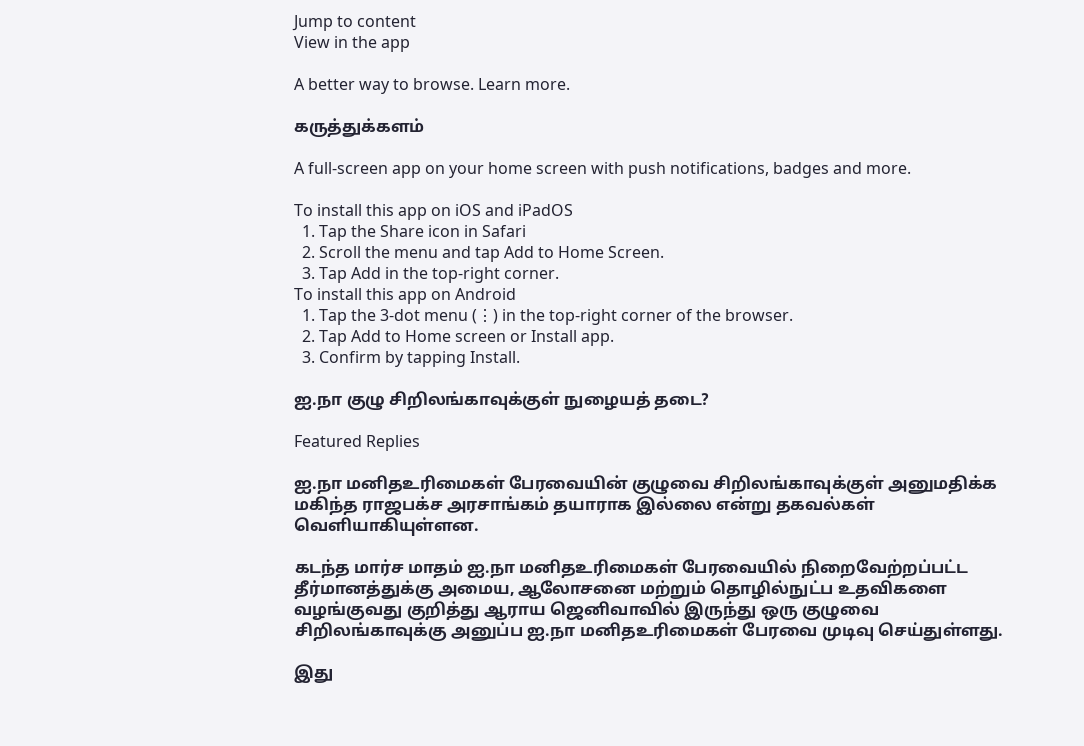Jump to content
View in the app

A better way to browse. Learn more.

கருத்துக்களம்

A full-screen app on your home screen with push notifications, badges and more.

To install this app on iOS and iPadOS
  1. Tap the Share icon in Safari
  2. Scroll the menu and tap Add to Home Screen.
  3. Tap Add in the top-right corner.
To install this app on Android
  1. Tap the 3-dot menu (⋮) in the top-right corner of the browser.
  2. Tap Add to Home screen or Install app.
  3. Confirm by tapping Install.

ஐ.நா குழு சிறிலங்காவுக்குள் நுழையத் தடை?

Featured Replies

ஐ.நா மனிதஉரிமைகள் பேரவையின் குழுவை சிறிலங்காவுக்குள் அனுமதிக்க மகிந்த ராஜபக்ச அரசாங்கம் தயாராக இல்லை என்று தகவல்கள் வெளியாகியுள்ளன.

கடந்த மார்ச மாதம் ஐ.நா மனிதஉரிமைகள் பேரவையில் நிறைவேற்றப்பட்ட தீர்மானத்துக்கு அமைய, ஆலோசனை மற்றும் தொழில்நுட்ப உதவிகளை வழங்குவது குறித்து ஆராய ஜெனிவாவில் இருந்து ஒரு குழுவை சிறிலங்காவுக்கு அனுப்ப ஐ.நா மனிதஉரிமைகள் பேரவை முடிவு செய்துள்ளது.

இது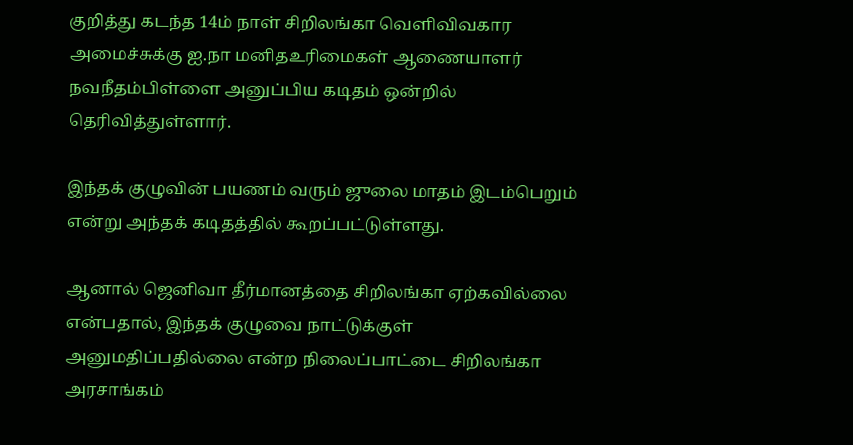குறித்து கடந்த 14ம் நாள் சிறிலங்கா வெளிவிவகார அமைச்சுக்கு ஐ.நா மனிதஉரிமைகள் ஆணையாளர் நவநீதம்பிள்ளை அனுப்பிய கடிதம் ஒன்றில் தெரிவித்துள்ளார்.

இந்தக் குழுவின் பயணம் வரும் ஜுலை மாதம் இடம்பெறும் என்று அந்தக் கடிதத்தில் கூறப்பட்டுள்ளது.

ஆனால் ஜெனிவா தீர்மானத்தை சிறிலங்கா ஏற்கவில்லை என்பதால், இந்தக் குழுவை நாட்டுக்குள் அனுமதிப்பதில்லை என்ற நிலைப்பாட்டை சிறிலங்கா அரசாங்கம்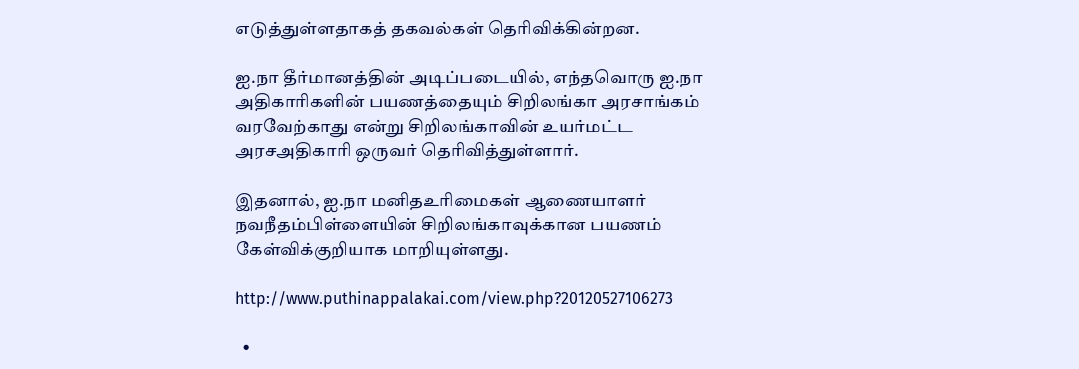எடுத்துள்ளதாகத் தகவல்கள் தெரிவிக்கின்றன.

ஐ.நா தீர்மானத்தின் அடிப்படையில், எந்தவொரு ஐ.நா அதிகாரிகளின் பயணத்தையும் சிறிலங்கா அரசாங்கம் வரவேற்காது என்று சிறிலங்காவின் உயர்மட்ட அரசஅதிகாரி ஒருவர் தெரிவித்துள்ளார்.

இதனால், ஐ.நா மனிதஉரிமைகள் ஆணையாளர் நவநீதம்பிள்ளையின் சிறிலங்காவுக்கான பயணம் கேள்விக்குறியாக மாறியுள்ளது.

http://www.puthinappalakai.com/view.php?20120527106273

  •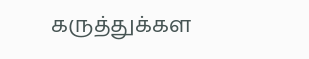கருத்துக்கள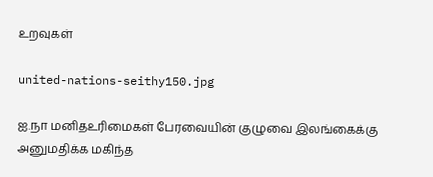உறவுகள்

united-nations-seithy150.jpg

ஐ.நா மனிதஉரிமைகள் பேரவையின் குழுவை இலங்கைக்கு அனுமதிக்க மகிந்த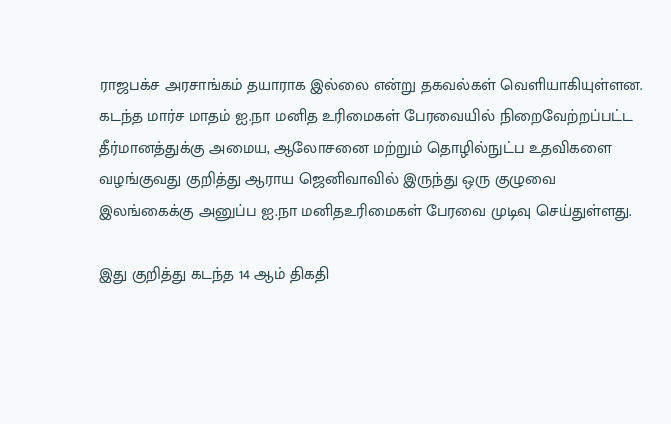ராஜபக்ச அரசாங்கம் தயாராக இல்லை என்று தகவல்கள் வெளியாகியுள்ளன. கடந்த மார்ச மாதம் ஐ.நா மனித உரிமைகள் பேரவையில் நிறைவேற்றப்பட்ட தீர்மானத்துக்கு அமைய, ஆலோசனை மற்றும் தொழில்நுட்ப உதவிகளை வழங்குவது குறித்து ஆராய ஜெனிவாவில் இருந்து ஒரு குழுவை இலங்கைக்கு அனுப்ப ஐ.நா மனிதஉரிமைகள் பேரவை முடிவு செய்துள்ளது.

இது குறித்து கடந்த 14 ஆம் திகதி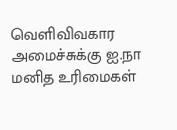வெளிவிவகார அமைச்சுக்கு ஐ.நா மனித உரிமைகள்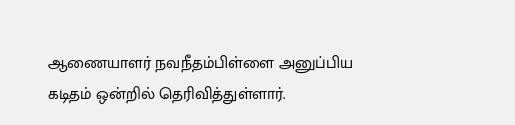ஆணையாளர் நவநீதம்பிள்ளை அனுப்பிய கடிதம் ஒன்றில் தெரிவித்துள்ளார்.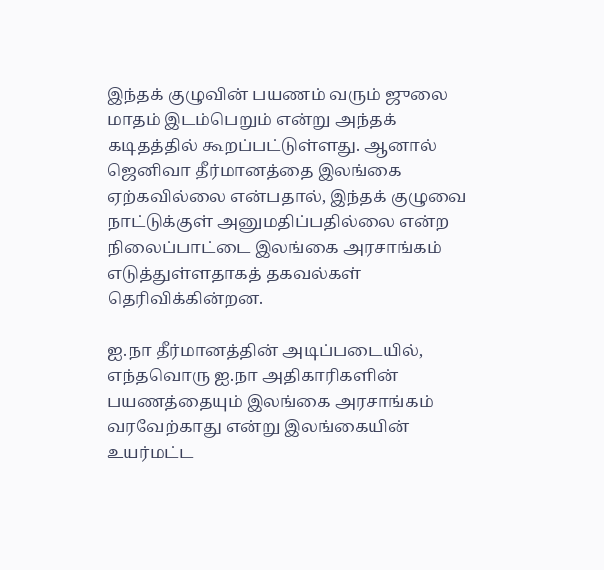இந்தக் குழுவின் பயணம் வரும் ஜுலை மாதம் இடம்பெறும் என்று அந்தக் கடிதத்தில் கூறப்பட்டுள்ளது. ஆனால் ஜெனிவா தீர்மானத்தை இலங்கை ஏற்கவில்லை என்பதால், இந்தக் குழுவை நாட்டுக்குள் அனுமதிப்பதில்லை என்ற நிலைப்பாட்டை இலங்கை அரசாங்கம் எடுத்துள்ளதாகத் தகவல்கள் தெரிவிக்கின்றன.

ஐ.நா தீர்மானத்தின் அடிப்படையில், எந்தவொரு ஐ.நா அதிகாரிகளின் பயணத்தையும் இலங்கை அரசாங்கம் வரவேற்காது என்று இலங்கையின் உயர்மட்ட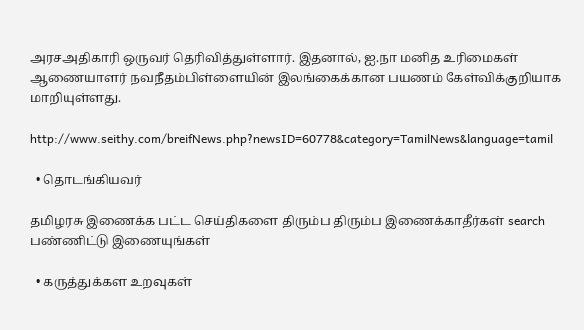அரசஅதிகாரி ஒருவர் தெரிவித்துள்ளார். இதனால், ஐ.நா மனித உரிமைகள் ஆணையாளர் நவநீதம்பிள்ளையின் இலங்கைக்கான பயணம் கேள்விக்குறியாக மாறியுள்ளது.

http://www.seithy.com/breifNews.php?newsID=60778&category=TamilNews&language=tamil

  • தொடங்கியவர்

தமிழரசு இணைக்க பட்ட செய்திகளை திரும்ப திரும்ப இணைக்காதீர்கள் search பண்ணிட்டு இணையுங்கள்

  • கருத்துக்கள உறவுகள்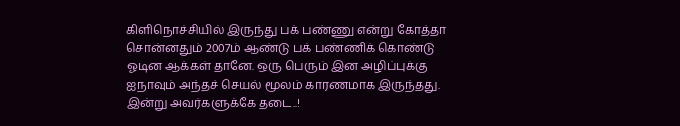கிளிநொச்சியில் இருந்து பக் பண்ணு என்று கோத்தா சொன்னதும் 2007ம் ஆண்டு பக் பண்ணிக் கொண்டு ஓடின ஆக்கள் தானே. ஒரு பெரும் இன அழிப்புக்கு ஐநாவும் அந்தச் செயல் மூலம் காரணமாக இருந்தது. இன்று அவர்களுக்கே தடை..!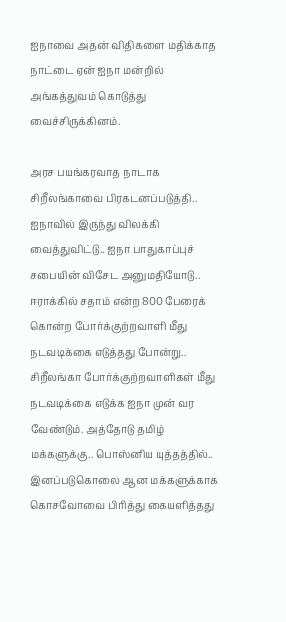ஐநாவை அதன் விதிகளை மதிக்காத நாட்டை ஏன் ஐநா மன்றில் அங்கத்துவம் கொடுத்து வைச்சிருக்கினம்.

அரச பயங்கரவாத நாடாக சிறீலங்காவை பிரகடனப்படுத்தி.. ஐநாவில் இருந்து விலக்கி வைத்துவிட்டு.. ஐநா பாதுகாப்புச் சபையின் விசேட அனுமதியோடு.. ஈராக்கில் சதாம் என்ற 800 பேரைக் கொன்ற போர்க்குற்றவாளி மீது நடவடிக்கை எடுத்தது போன்று.. சிறீலங்கா போர்க்குற்றவாளிகள் மீது நடவடிக்கை எடுக்க ஐநா முன் வர வேண்டும். அத்தோடு தமிழ் மக்களுக்கு.. பொஸ்னிய யுத்தத்தில்.. இனப்படுகொலை ஆன மக்களுக்காக கொசவோவை பிரித்து கையளித்தது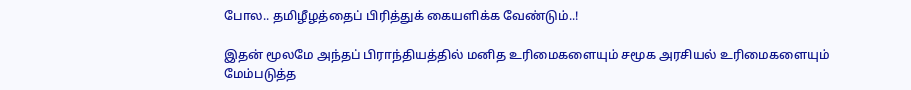போல.. தமிழீழத்தைப் பிரித்துக் கையளிக்க வேண்டும்..!

இதன் மூலமே அந்தப் பிராந்தியத்தில் மனித உரிமைகளையும் சமூக அரசியல் உரிமைகளையும் மேம்படுத்த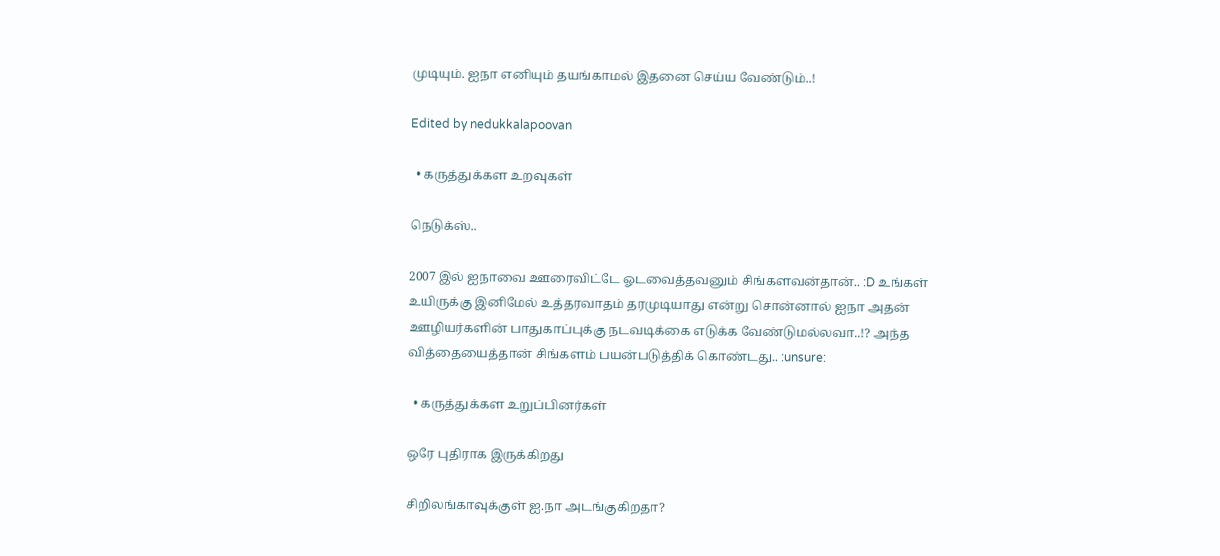முடியும். ஐநா எனியும் தயங்காமல் இதனை செய்ய வேண்டும்..!

Edited by nedukkalapoovan

  • கருத்துக்கள உறவுகள்

நெடுக்ஸ்..

2007 இல் ஐநாவை ஊரைவிட்டே ஓடவைத்தவனும் சிங்களவன்தான்.. :D உங்கள் உயிருக்கு இனிமேல் உத்தரவாதம் தரமுடியாது என்று சொன்னால் ஐநா அதன் ஊழியர்களின் பாதுகாப்புக்கு நடவடிக்கை எடுக்க வேண்டுமல்லவா..!? அந்த வித்தையைத்தான் சிங்களம் பயன்படுத்திக் கொண்டது.. :unsure:

  • கருத்துக்கள உறுப்பினர்கள்

ஒரே புதிராக இருக்கிறது

சிறிலங்காவுக்குள் ஐ.நா அடங்குகிறதா?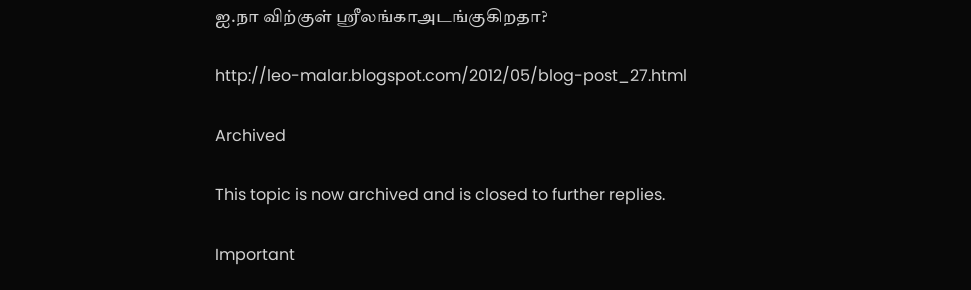ஐ.நா விற்குள் ஸ்ரீலங்காஅடங்குகிறதா?

http://leo-malar.blogspot.com/2012/05/blog-post_27.html

Archived

This topic is now archived and is closed to further replies.

Important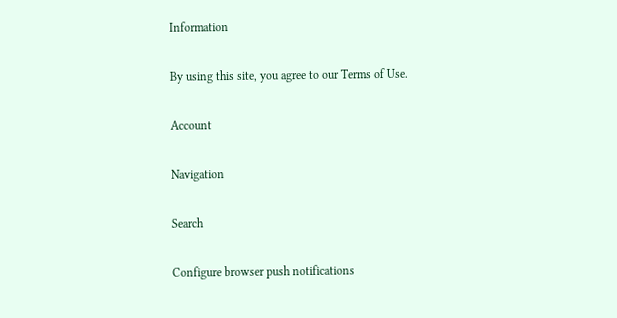Information

By using this site, you agree to our Terms of Use.

Account

Navigation

Search

Configure browser push notifications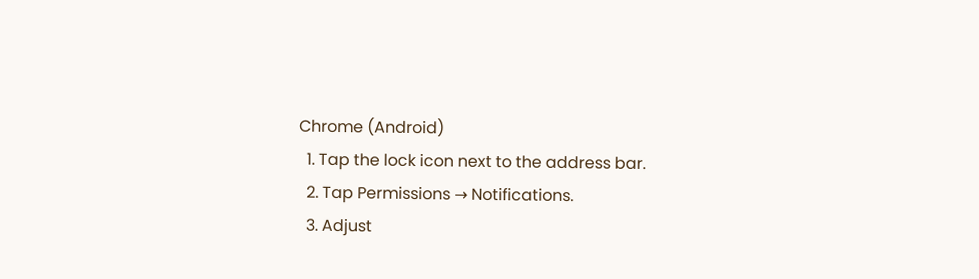Chrome (Android)
  1. Tap the lock icon next to the address bar.
  2. Tap Permissions → Notifications.
  3. Adjust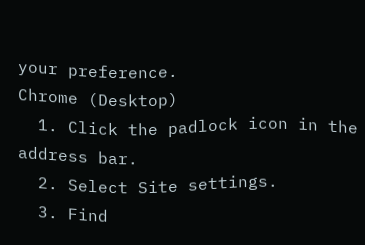your preference.
Chrome (Desktop)
  1. Click the padlock icon in the address bar.
  2. Select Site settings.
  3. Find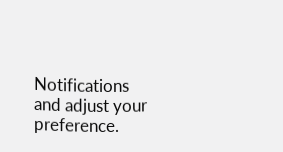Notifications and adjust your preference.